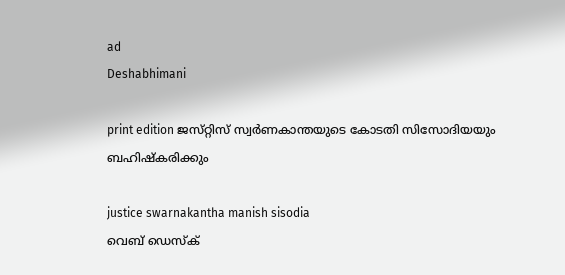ad
Deshabhimani

print edition ജസ്‌റ്റിസ്‌ സ്വർണകാന്തയുടെ കോടതി സിസോദിയയും
ബഹിഷ്‌കരിക്കും

justice swarnakantha manish sisodia
വെബ് ഡെസ്ക്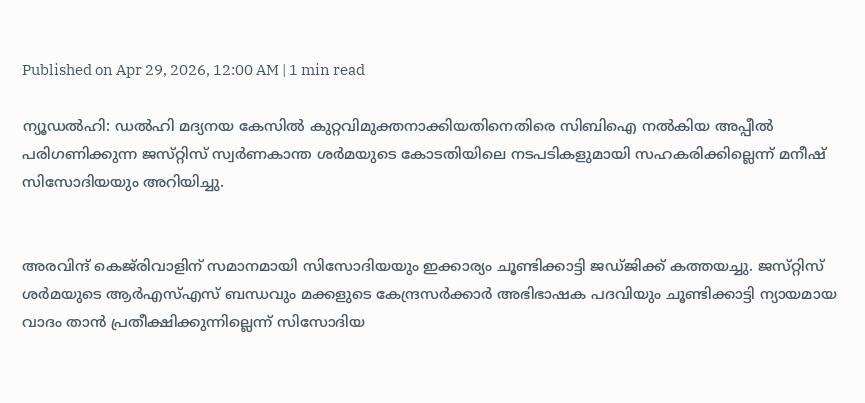Published on Apr 29, 2026, 12:00 AM | 1 min read

ന്യൂഡൽഹി: ഡൽഹി മദ്യനയ കേസിൽ കുറ്റവിമുക്തനാക്കിയതിനെതിരെ സിബിഐ നൽകിയ അപ്പീൽ പരിഗണിക്കുന്ന ജസ്‌റ്റിസ്‌ സ്വർണകാന്ത ശർമയുടെ കോടതിയിലെ നടപടികളുമായി സഹകരിക്കില്ലെന്ന്‌ മനീഷ്‌ സിസോദിയയും അറിയിച്ചു.


അരവിന്ദ്‌ കെജ്‌രിവാളിന്‌ സമാനമായി സിസോദിയയും ഇക്കാര്യം ചൂണ്ടിക്കാട്ടി ജഡ്‌ജിക്ക്‌ കത്തയച്ചു. ജസ്‌റ്റിസ്‌ ശർമയുടെ ആർഎസ്‌എസ്‌ ബന്ധവും മക്കളുടെ കേന്ദ്രസർക്കാർ അഭിഭാഷക പദവിയും ചൂണ്ടിക്കാട്ടി ന്യായമായ വാദം താൻ പ്രതീക്ഷിക്കുന്നില്ലെന്ന്‌ സിസോദിയ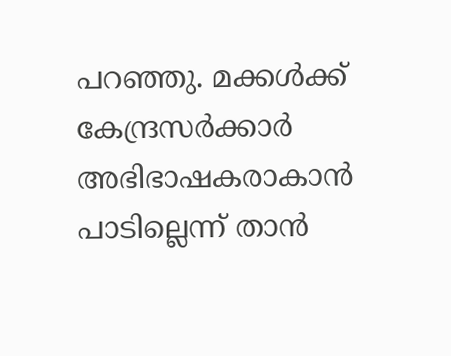പറഞ്ഞു. മക്കൾക്ക്‌ കേന്ദ്രസർക്കാർ അഭിഭാഷകരാകാൻ പാടില്ലെന്ന്‌ താൻ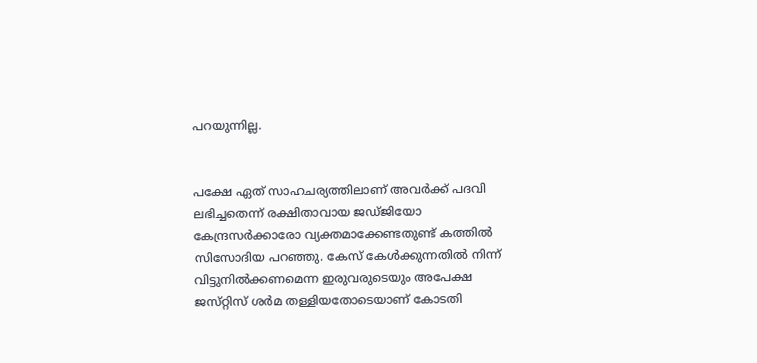പറയുന്നില്ല.


പക്ഷേ ഏത്‌ സാഹചര്യത്തിലാണ്‌ അവർക്ക്‌ പദവി ലഭിച്ചതെന്ന്‌ രക്ഷിതാവായ ജഡ്‌ജിയോ കേന്ദ്രസർക്കാരോ വ്യക്തമാക്കേണ്ടതുണ്ട്‌ കത്തിൽ സിസോദിയ പറഞ്ഞു. കേസ്‌ കേൾക്കുന്നതിൽ നിന്ന്‌ വിട്ടുനിൽക്കണമെന്ന ഇരുവരുടെയും അപേക്ഷ ജസ്‌റ്റിസ്‌ ശർമ തള്ളിയതോടെയാണ്‌ കോടതി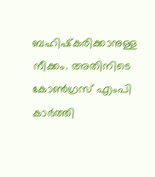ബഹിഷ്‌കരിക്കാനുള്ള നീക്കം. അതിനിടെ കോൺഗ്രസ്‌ എംപി കാർത്തി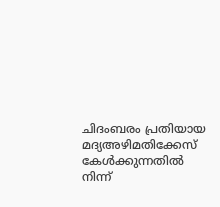ചിദംബരം പ്രതിയായ മദ്യഅഴിമതിക്കേസ്‌ കേൾക്കുന്നതിൽ നിന്ന്‌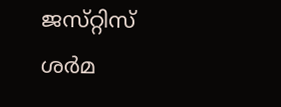ജസ്‌റ്റിസ്‌ ശർമ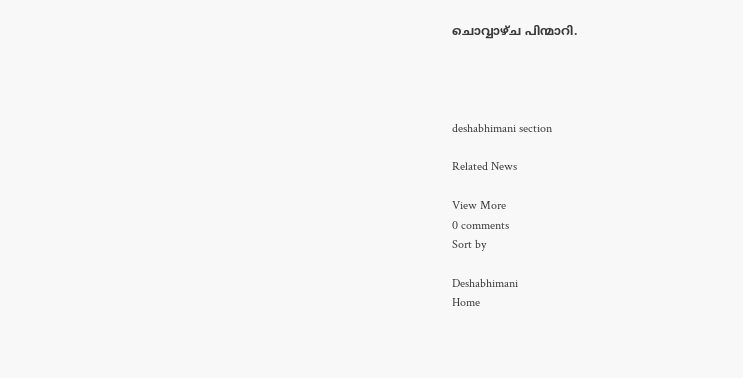ചൊവ്വാഴ്‌ച പിന്മാറി.




deshabhimani section

Related News

View More
0 comments
Sort by

Deshabhimani
Home